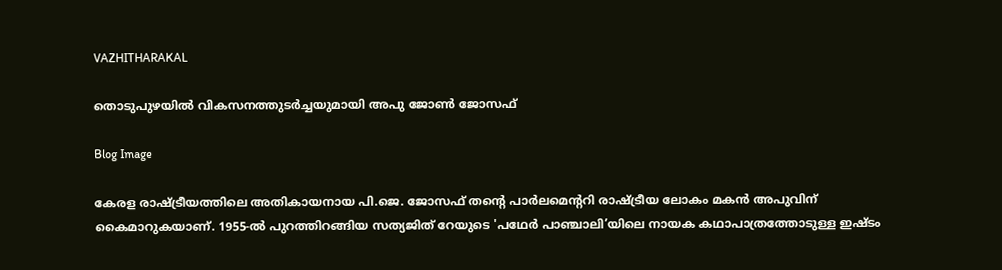VAZHITHARAKAL

തൊടുപുഴയിൽ വികസനത്തുടർച്ചയുമായി അപു ജോൺ ജോസഫ്

Blog Image

കേരള രാഷ്ട്രീയത്തിലെ അതികായനായ പി.ജെ. ജോസഫ് തന്റെ പാർലമെന്ററി രാഷ്ട്രീയ ലോകം മകൻ അപുവിന് കൈമാറുകയാണ്. 1955-ൽ പുറത്തിറങ്ങിയ സത്യജിത് റേയുടെ 'പഥേർ പാഞ്ചാലി’യിലെ നായക കഥാപാത്രത്തോടുള്ള ഇഷ്ടം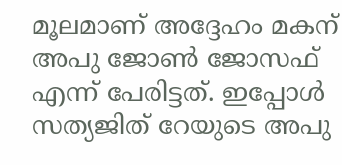മൂലമാണ് അദ്ദേഹം മകന് അപു ജോൺ ജോസഫ് എന്ന് പേരിട്ടത്. ഇപ്പോൾ സത്യജിത് റേയുടെ അപു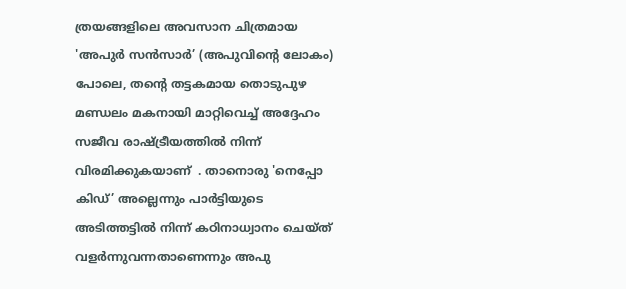ത്രയങ്ങളിലെ അവസാന ചിത്രമായ 'അപുർ സൻസാർ’ (അപുവിന്റെ ലോകം) പോലെ, തന്റെ തട്ടകമായ തൊടുപുഴ മണ്ഡലം മകനായി മാറ്റിവെച്ച് അദ്ദേഹം സജീവ രാഷ്ട്രീയത്തിൽ നിന്ന് വിരമിക്കുകയാണ്  . താനൊരു 'നെപ്പോ കിഡ്’ അല്ലെന്നും പാർട്ടിയുടെ അടിത്തട്ടിൽ നിന്ന് കഠിനാധ്വാനം ചെയ്ത് വളർന്നുവന്നതാണെന്നും അപു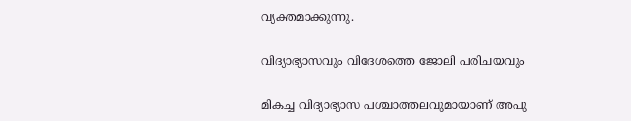വ്യക്തമാക്കുന്നു.

വിദ്യാഭ്യാസവും വിദേശത്തെ ജോലി പരിചയവും

മികച്ച വിദ്യാഭ്യാസ പശ്ചാത്തലവുമായാണ് അപു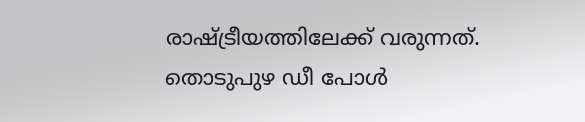രാഷ്ട്രീയത്തിലേക്ക് വരുന്നത്. തൊടുപുഴ ഡീ പോൾ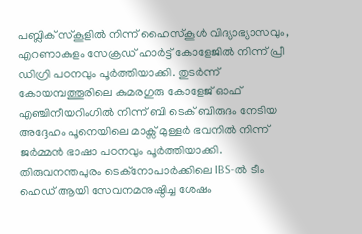പബ്ലിക് സ്കൂളിൽ നിന്ന് ഹൈസ്കൂൾ വിദ്യാഭ്യാസവും, എറണാകുളം സേക്രഡ് ഹാർട്ട് കോളേജിൽ നിന്ന് പ്രീ ഡിഗ്രി പഠനവും പൂർത്തിയാക്കി. തുടർന്ന് കോയമ്പത്തൂരിലെ കുമരഗുരു കോളേജ് ഓഫ് എഞ്ചിനീയറിംഗിൽ നിന്ന് ബി ടെക് ബിരുദം നേടിയ അദ്ദേഹം പൂനെയിലെ മാക്സ് മുള്ളർ ഭവനിൽ നിന്ന് ജർമ്മൻ ഭാഷാ പഠനവും പൂർത്തിയാക്കി. തിരുവനന്തപുരം ടെക്‌നോപാർക്കിലെ IBS-ൽ ടീം ഹെഡ് ആയി സേവനമനുഷ്ഠിച്ച ശേഷം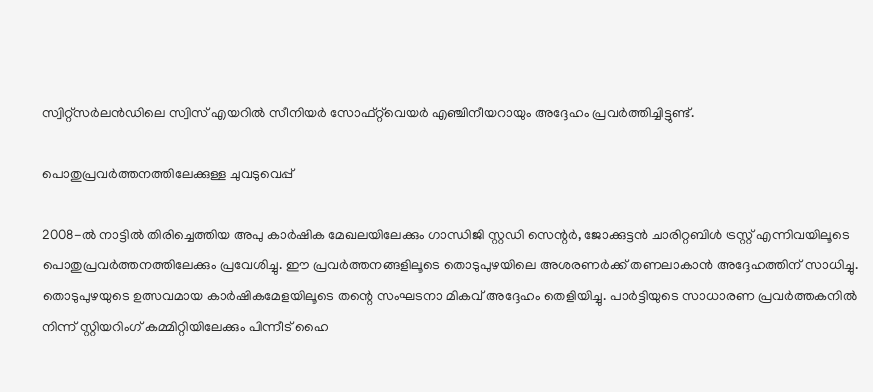സ്വിറ്റ്‌സർലൻഡിലെ സ്വിസ് എയറിൽ സീനിയർ സോഫ്റ്റ്‌വെയർ എഞ്ചിനീയറായും അദ്ദേഹം പ്രവർത്തിച്ചിട്ടുണ്ട്.

പൊതുപ്രവർത്തനത്തിലേക്കുള്ള ചുവടുവെപ്പ്

2008-ൽ നാട്ടിൽ തിരിച്ചെത്തിയ അപു കാർഷിക മേഖലയിലേക്കും ഗാന്ധിജി സ്റ്റഡി സെന്റർ, ജോക്കുട്ടൻ ചാരിറ്റബിൾ ട്രസ്റ്റ് എന്നിവയിലൂടെ പൊതുപ്രവർത്തനത്തിലേക്കും പ്രവേശിച്ചു. ഈ പ്രവർത്തനങ്ങളിലൂടെ തൊടുപുഴയിലെ അശരണർക്ക് തണലാകാൻ അദ്ദേഹത്തിന് സാധിച്ചു. തൊടുപുഴയുടെ ഉത്സവമായ കാർഷികമേളയിലൂടെ തന്റെ സംഘടനാ മികവ് അദ്ദേഹം തെളിയിച്ചു. പാർട്ടിയുടെ സാധാരണ പ്രവർത്തകനിൽ നിന്ന് സ്റ്റിയറിംഗ് കമ്മിറ്റിയിലേക്കും പിന്നീട് ഹൈ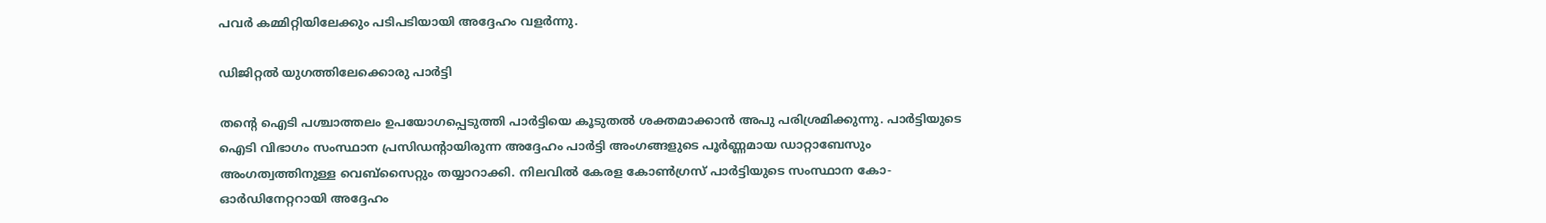പവർ കമ്മിറ്റിയിലേക്കും പടിപടിയായി അദ്ദേഹം വളർന്നു.

ഡിജിറ്റൽ യുഗത്തിലേക്കൊരു പാർട്ടി

തന്റെ ഐടി പശ്ചാത്തലം ഉപയോഗപ്പെടുത്തി പാർട്ടിയെ കൂടുതൽ ശക്തമാക്കാൻ അപു പരിശ്രമിക്കുന്നു. പാർട്ടിയുടെ ഐടി വിഭാഗം സംസ്ഥാന പ്രസിഡന്റായിരുന്ന അദ്ദേഹം പാർട്ടി അംഗങ്ങളുടെ പൂർണ്ണമായ ഡാറ്റാബേസും അംഗത്വത്തിനുള്ള വെബ്സൈറ്റും തയ്യാറാക്കി. നിലവിൽ കേരള കോൺഗ്രസ് പാർട്ടിയുടെ സംസ്ഥാന കോ-ഓർഡിനേറ്ററായി അദ്ദേഹം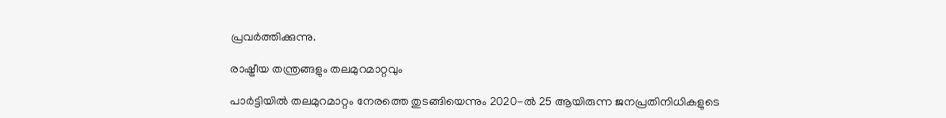പ്രവർത്തിക്കുന്നു.

രാഷ്ട്രീയ തന്ത്രങ്ങളും തലമുറമാറ്റവും

പാർട്ടിയിൽ തലമുറമാറ്റം നേരത്തെ തുടങ്ങിയെന്നും 2020-ൽ 25 ആയിരുന്ന ജനപ്രതിനിധികളുടെ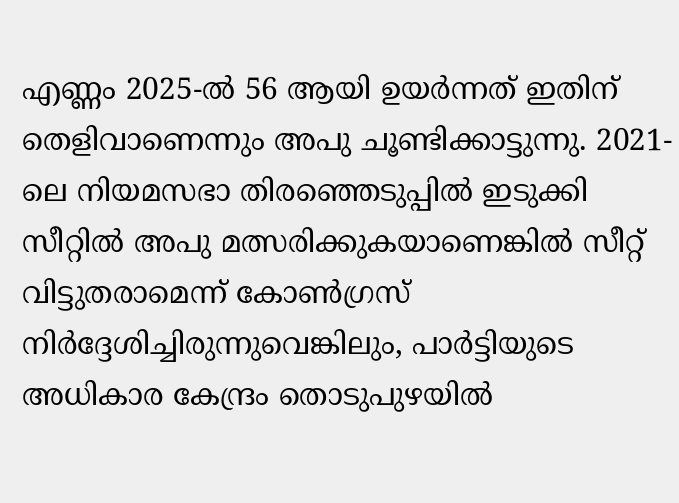എണ്ണം 2025-ൽ 56 ആയി ഉയർന്നത് ഇതിന് തെളിവാണെന്നും അപു ചൂണ്ടിക്കാട്ടുന്നു. 2021-ലെ നിയമസഭാ തിരഞ്ഞെടുപ്പിൽ ഇടുക്കി സീറ്റിൽ അപു മത്സരിക്കുകയാണെങ്കിൽ സീറ്റ് വിട്ടുതരാമെന്ന് കോൺഗ്രസ് നിർദ്ദേശിച്ചിരുന്നുവെങ്കിലും, പാർട്ടിയുടെ അധികാര കേന്ദ്രം തൊടുപുഴയിൽ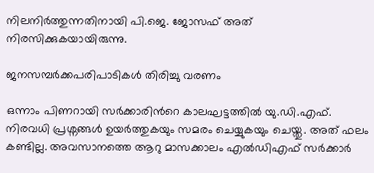നിലനിർത്തുന്നതിനായി പി.ജെ. ജോസഫ് അത് നിരസിക്കുകയായിരുന്നു.

ജനസമ്പർക്കപരിപാടികൾ തിരിച്ചു വരണം

ഒന്നാം പിണറായി സര്‍ക്കാരിന്‍റെ കാലഘട്ടത്തില്‍ യു.ഡി.എഫ്. നിരവധി പ്രശ്നങ്ങള്‍ ഉയര്‍ത്തുകയും സമരം ചെയ്യുകയും ചെയ്തു. അത് ഫലം കണ്ടില്ല. അവസാനത്തെ ആറു മാസക്കാലം എല്‍ഡിഎഫ് സര്‍ക്കാര്‍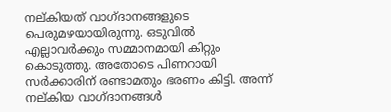നല്കിയത് വാഗ്ദാനങ്ങളുടെ പെരുമഴയായിരുന്നു. ഒടുവില്‍ എല്ലാവര്‍ക്കും സമ്മാനമായി കിറ്റും കൊടുത്തു. അതോടെ പിണറായി സര്‍ക്കാരിന് രണ്ടാമതും ഭരണം കിട്ടി. അന്ന് നല്കിയ വാഗ്ദാനങ്ങള്‍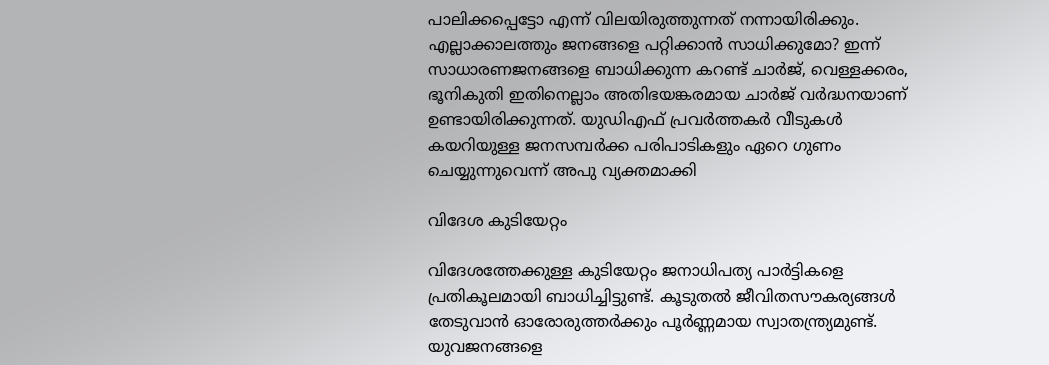പാലിക്കപ്പെട്ടോ എന്ന് വിലയിരുത്തുന്നത് നന്നായിരിക്കും. എല്ലാക്കാലത്തും ജനങ്ങളെ പറ്റിക്കാന്‍ സാധിക്കുമോ? ഇന്ന് സാധാരണജനങ്ങളെ ബാധിക്കുന്ന കറണ്ട് ചാര്‍ജ്, വെള്ളക്കരം, ഭൂനികുതി ഇതിനെല്ലാം അതിഭയങ്കരമായ ചാര്‍ജ് വര്‍ദ്ധനയാണ് ഉണ്ടായിരിക്കുന്നത്. യുഡിഎഫ് പ്രവര്‍ത്തകര്‍ വീടുകള്‍ കയറിയുള്ള ജനസമ്പര്‍ക്ക പരിപാടികളും ഏറെ ഗുണം ചെയ്യുന്നുവെന്ന് അപു വ്യക്തമാക്കി

വിദേശ കുടിയേറ്റം

വിദേശത്തേക്കുള്ള കുടിയേറ്റം ജനാധിപത്യ പാര്‍ട്ടികളെ പ്രതികൂലമായി ബാധിച്ചിട്ടുണ്ട്. കൂടുതല്‍ ജീവിതസൗകര്യങ്ങള്‍ തേടുവാന്‍ ഓരോരുത്തര്‍ക്കും പൂര്‍ണ്ണമായ സ്വാതന്ത്ര്യമുണ്ട്. യുവജനങ്ങളെ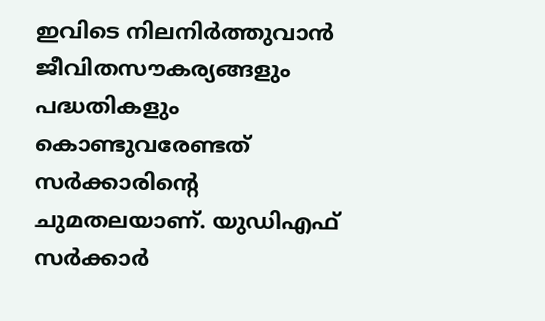ഇവിടെ നിലനിര്‍ത്തുവാന്‍ ജീവിതസൗകര്യങ്ങളും പദ്ധതികളും കൊണ്ടുവരേണ്ടത് സര്‍ക്കാരിന്‍റെ ചുമതലയാണ്. യുഡിഎഫ് സര്‍ക്കാര്‍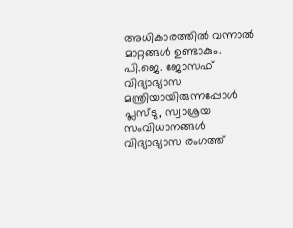അധികാരത്തില്‍ വന്നാല്‍ മാറ്റങ്ങള്‍ ഉണ്ടാകും. പി.ജെ. ജോസഫ് വിദ്യാഭ്യാസ മന്ത്രിയായിരുന്നപ്പോള്‍ പ്ലസ്ടു, സ്വാശ്രയ സംവിധാനങ്ങള്‍ വിദ്യാഭ്യാസ രംഗത്ത്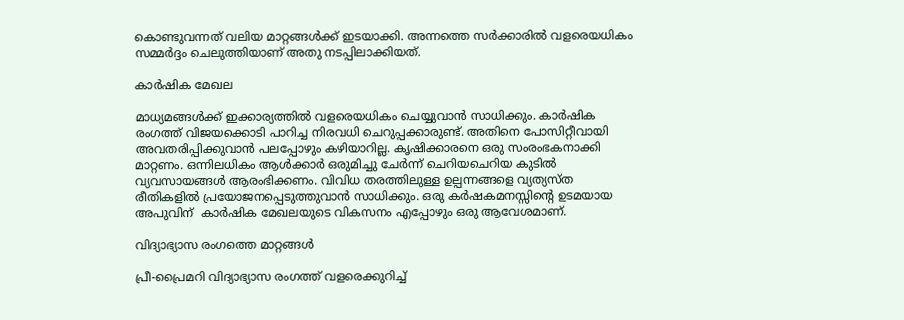കൊണ്ടുവന്നത് വലിയ മാറ്റങ്ങള്‍ക്ക് ഇടയാക്കി. അന്നത്തെ സര്‍ക്കാരില്‍ വളരെയധികം സമ്മര്‍ദ്ദം ചെലുത്തിയാണ് അതു നടപ്പിലാക്കിയത്.

കാര്‍ഷിക മേഖല

മാധ്യമങ്ങള്‍ക്ക് ഇക്കാര്യത്തില്‍ വളരെയധികം ചെയ്യുവാന്‍ സാധിക്കും. കാര്‍ഷിക രംഗത്ത് വിജയക്കൊടി പാറിച്ച നിരവധി ചെറുപ്പക്കാരുണ്ട്. അതിനെ പോസിറ്റീവായി അവതരിപ്പിക്കുവാന്‍ പലപ്പോഴും കഴിയാറില്ല. കൃഷിക്കാരനെ ഒരു സംരംഭകനാക്കി മാറ്റണം. ഒന്നിലധികം ആള്‍ക്കാര്‍ ഒരുമിച്ചു ചേര്‍ന്ന് ചെറിയചെറിയ കുടില്‍ വ്യവസായങ്ങള്‍ ആരംഭിക്കണം. വിവിധ തരത്തിലുള്ള ഉല്പന്നങ്ങളെ വ്യത്യസ്ത രീതികളില്‍ പ്രയോജനപ്പെടുത്തുവാന്‍ സാധിക്കും. ഒരു കര്‍ഷകമനസ്സിന്‍റെ ഉടമയായ അപുവിന്  കാര്‍ഷിക മേഖലയുടെ വികസനം എപ്പോഴും ഒരു ആവേശമാണ്.

വിദ്യാഭ്യാസ രംഗത്തെ മാറ്റങ്ങൾ

പ്രീ-പ്രൈമറി വിദ്യാഭ്യാസ രംഗത്ത് വളരെക്കുറിച്ച്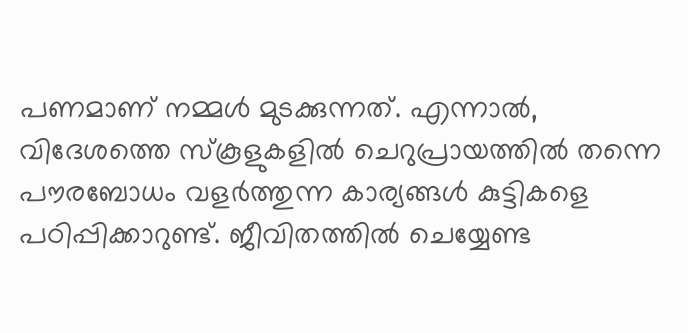പണമാണ് നമ്മള്‍ മുടക്കുന്നത്. എന്നാല്‍, വിദേശത്തെ സ്കൂളുകളില്‍ ചെറുപ്രായത്തില്‍ തന്നെ പൗരബോധം വളര്‍ത്തുന്ന കാര്യങ്ങള്‍ കുട്ടികളെ പഠിപ്പിക്കാറുണ്ട്. ജീവിതത്തില്‍ ചെയ്യേണ്ട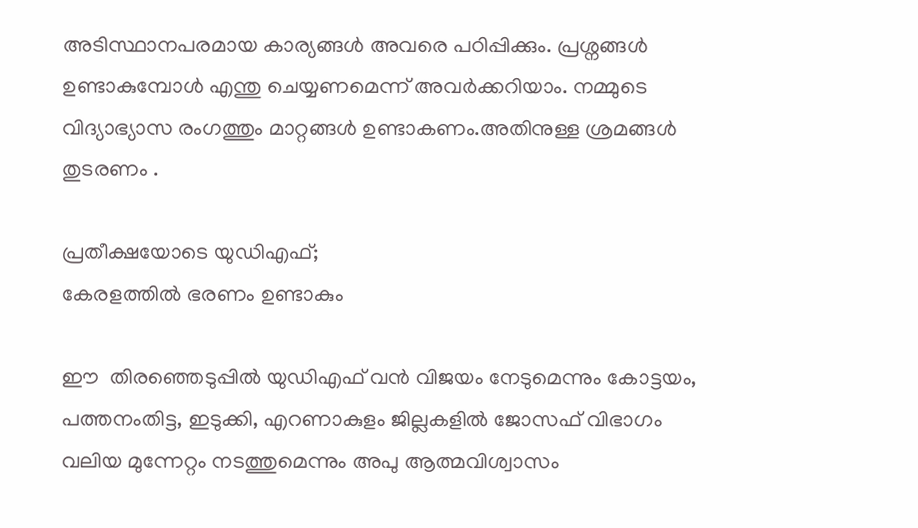അടിസ്ഥാനപരമായ കാര്യങ്ങള്‍ അവരെ പഠിപ്പിക്കും. പ്രശ്നങ്ങള്‍ ഉണ്ടാകുമ്പോള്‍ എന്തു ചെയ്യണമെന്ന് അവര്‍ക്കറിയാം. നമ്മുടെ വിദ്യാഭ്യാസ രംഗത്തും മാറ്റങ്ങള്‍ ഉണ്ടാകണം.അതിനുള്ള ശ്രമങ്ങൾ തുടരണം .

പ്രതീക്ഷയോടെ യുഡിഎഫ്;
കേരളത്തില്‍ ഭരണം ഉണ്ടാകും

ഈ  തിരഞ്ഞെടുപ്പിൽ യുഡിഎഫ് വൻ വിജയം നേടുമെന്നും കോട്ടയം, പത്തനംതിട്ട, ഇടുക്കി, എറണാകുളം ജില്ലകളിൽ ജോസഫ് വിഭാഗം വലിയ മുന്നേറ്റം നടത്തുമെന്നും അപു ആത്മവിശ്വാസം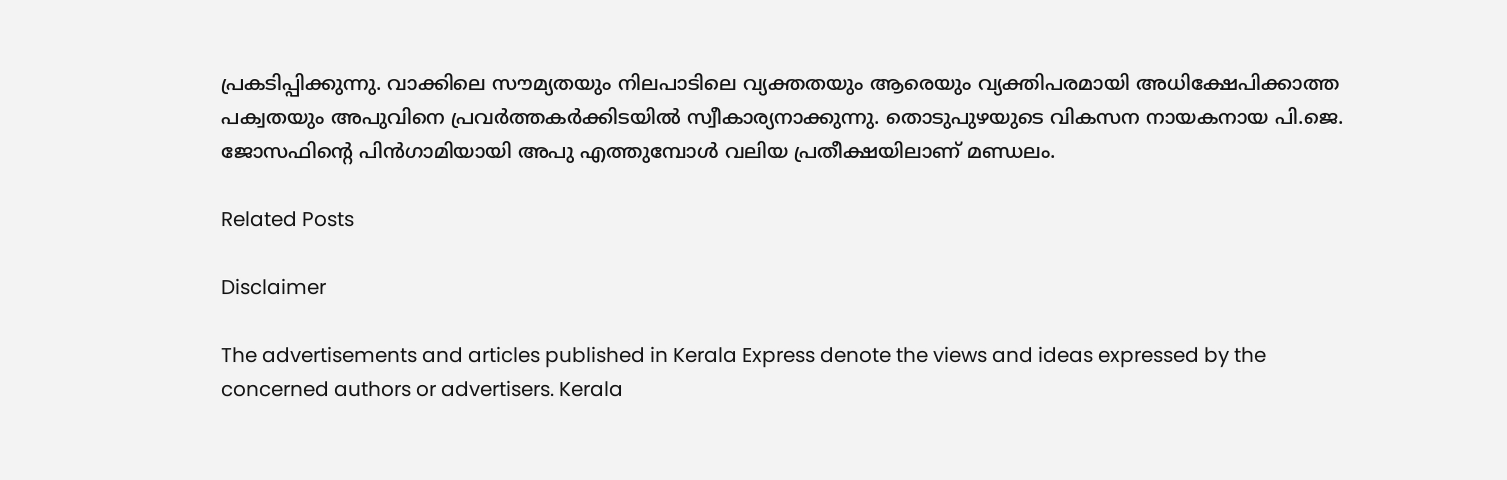പ്രകടിപ്പിക്കുന്നു. വാക്കിലെ സൗമ്യതയും നിലപാടിലെ വ്യക്തതയും ആരെയും വ്യക്തിപരമായി അധിക്ഷേപിക്കാത്ത പക്വതയും അപുവിനെ പ്രവർത്തകർക്കിടയിൽ സ്വീകാര്യനാക്കുന്നു. തൊടുപുഴയുടെ വികസന നായകനായ പി.ജെ. ജോസഫിന്റെ പിൻഗാമിയായി അപു എത്തുമ്പോൾ വലിയ പ്രതീക്ഷയിലാണ് മണ്ഡലം.

Related Posts

Disclaimer

The advertisements and articles published in Kerala Express denote the views and ideas expressed by the concerned authors or advertisers. Kerala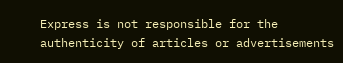Express is not responsible for the authenticity of articles or advertisements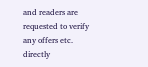and readers are requested to verify any offers etc. directly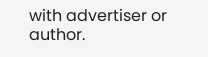with advertiser or author.